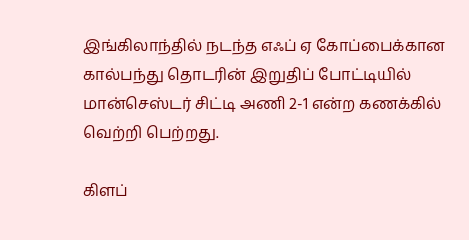இங்கிலாந்தில் நடந்த எஃப் ஏ கோப்பைக்கான கால்பந்து தொடரின் இறுதிப் போட்டியில் மான்செஸ்டர் சிட்டி அணி 2-1 என்ற கணக்கில் வெற்றி பெற்றது.

கிளப்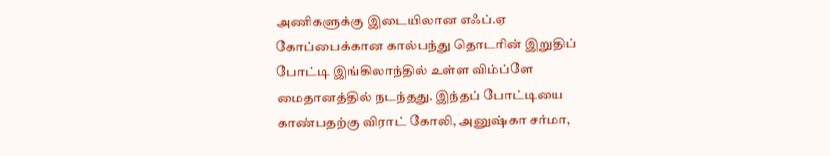அணிகளுக்கு இடையிலான எஃப்.ஏ கோப்பைக்கான கால்பந்து தொடரின் இறுதிப் போட்டி இங்கிலாந்தில் உள்ள விம்ப்ளே மைதானத்தில் நடந்தது. இந்தப் போட்டியை காண்பதற்கு விராட் கோலி, அனுஷ்கா சர்மா,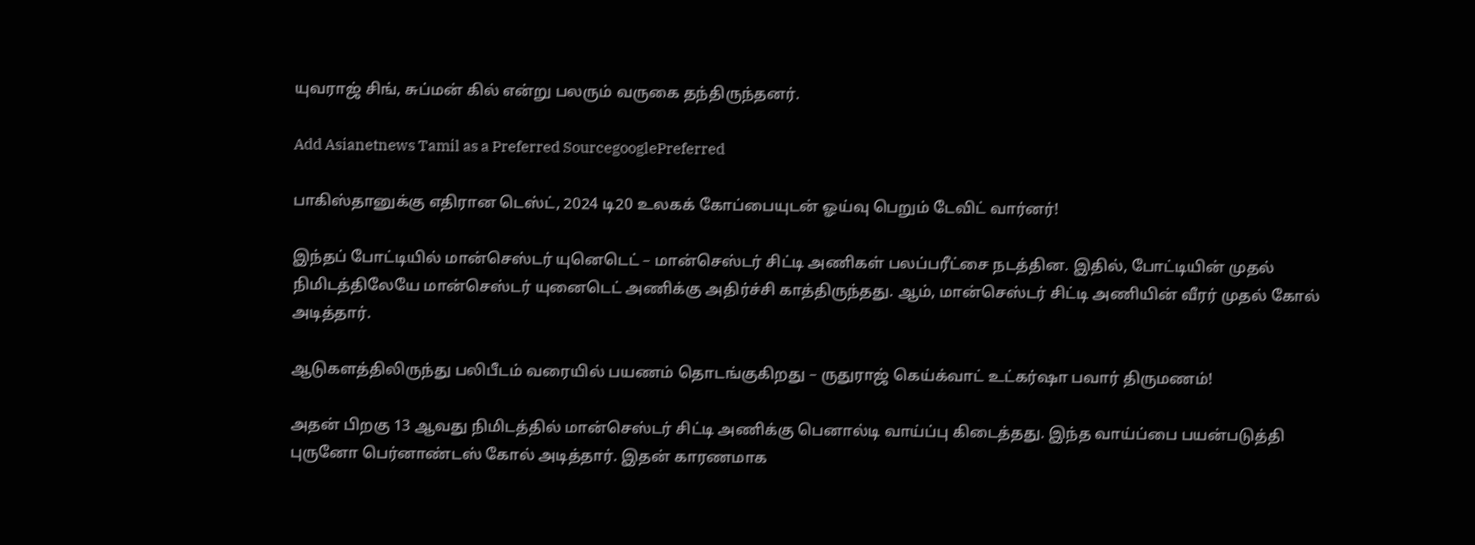யுவராஜ் சிங், சுப்மன் கில் என்று பலரும் வருகை தந்திருந்தனர்.

Add Asianetnews Tamil as a Preferred SourcegooglePreferred

பாகிஸ்தானுக்கு எதிரான டெஸ்ட், 2024 டி20 உலகக் கோப்பையுடன் ஓய்வு பெறும் டேவிட் வார்னர்!

இந்தப் போட்டியில் மான்செஸ்டர் யுனெடெட் – மான்செஸ்டர் சிட்டி அணிகள் பலப்பரீட்சை நடத்தின. இதில், போட்டியின் முதல் நிமிடத்திலேயே மான்செஸ்டர் யுனைடெட் அணிக்கு அதிர்ச்சி காத்திருந்தது. ஆம், மான்செஸ்டர் சிட்டி அணியின் வீரர் முதல் கோல் அடித்தார்.

ஆடுகளத்திலிருந்து பலிபீடம் வரையில் பயணம் தொடங்குகிறது – ருதுராஜ் கெய்க்வாட் உட்கர்ஷா பவார் திருமணம்!

அதன் பிறகு 13 ஆவது நிமிடத்தில் மான்செஸ்டர் சிட்டி அணிக்கு பெனால்டி வாய்ப்பு கிடைத்தது. இந்த வாய்ப்பை பயன்படுத்தி புருனோ பெர்னாண்டஸ் கோல் அடித்தார். இதன் காரணமாக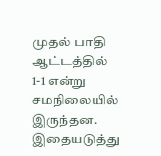முதல் பாதி ஆட்டத்தில் 1-1 என்று சமநிலையில் இருந்தன. இதையடுத்து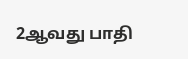2ஆவது பாதி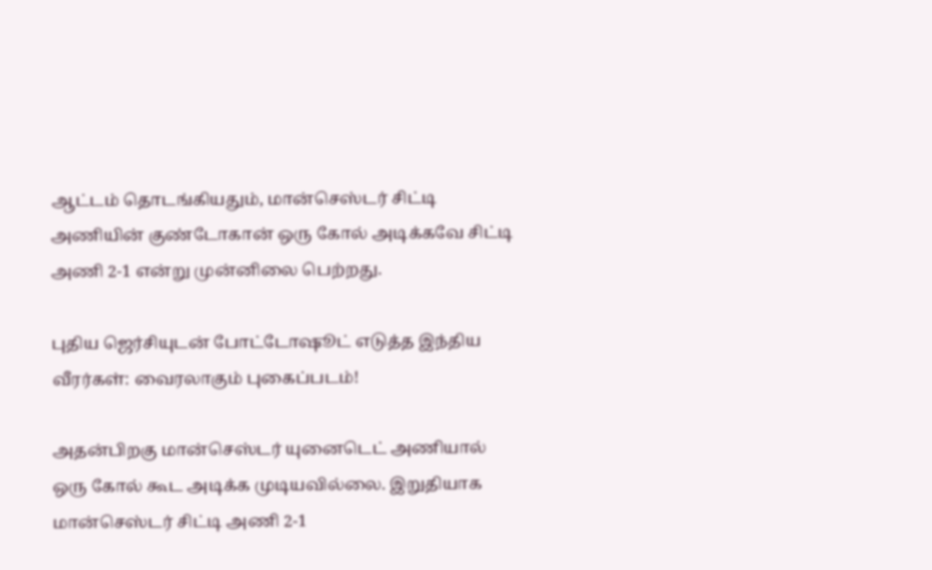ஆட்டம் தொடங்கியதும், மான்செஸ்டர் சிட்டி அணியின் குண்டோகான் ஒரு கோல் அடிக்கவே சிட்டி அணி 2-1 என்று முன்னிலை பெற்றது.

புதிய ஜெர்சியுடன் போட்டோஷூட் எடுத்த இந்திய வீரர்கள்: வைரலாகும் புகைப்படம்!

அதன்பிறகு மான்செஸ்டர் யுனைடெட் அணியால் ஒரு கோல் கூட அடிக்க முடியவில்லை. இறுதியாக மான்செஸ்டர் சிட்டி அணி 2-1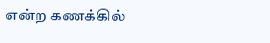என்ற கணக்கில்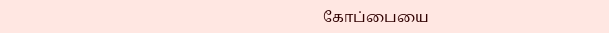கோப்பையை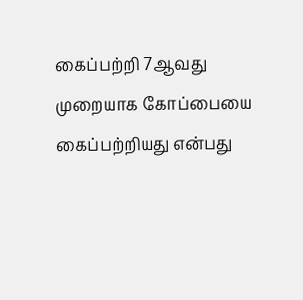கைப்பற்றி 7ஆவது முறையாக கோப்பையை கைப்பற்றியது என்பது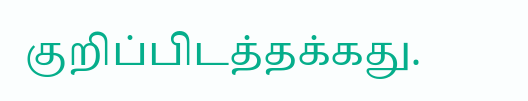குறிப்பிடத்தக்கது.